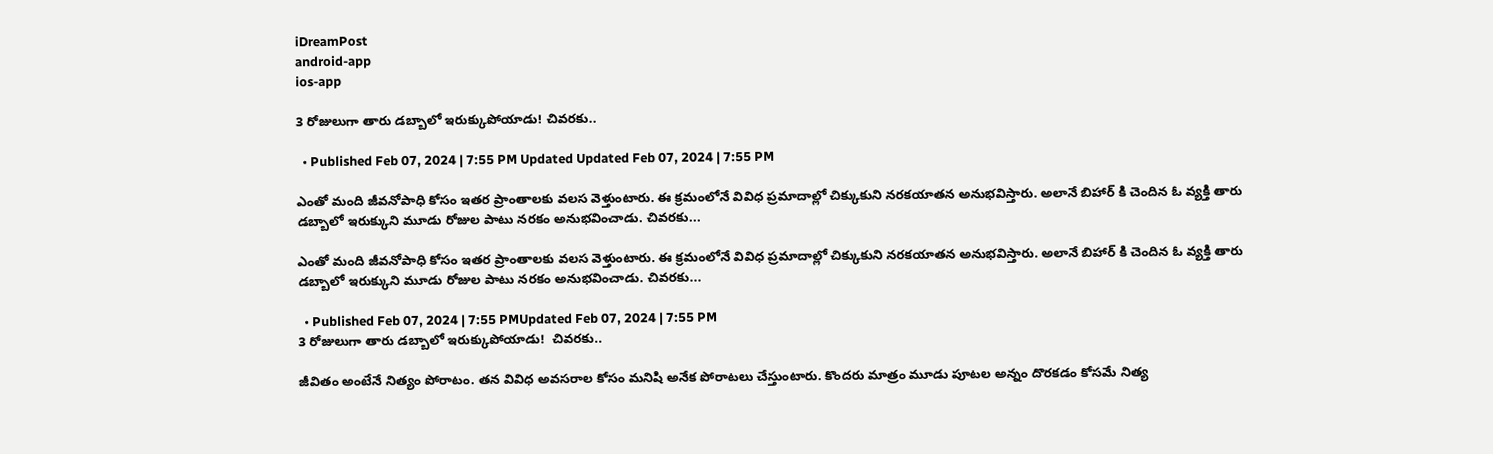iDreamPost
android-app
ios-app

3 రోజులుగా తారు డబ్బాలో ఇరుక్కుపోయాడు! చివరకు..

  • Published Feb 07, 2024 | 7:55 PM Updated Updated Feb 07, 2024 | 7:55 PM

ఎంతో మంది జీవనోపాధి కోసం ఇతర ప్రాంతాలకు వలస వెళ్తుంటారు. ఈ క్రమంలోనే వివిధ ప్రమాదాల్లో చిక్కుకుని నరకయాతన అనుభవిస్తారు. అలానే బిహార్ కి చెందిన ఓ వ్యక్తి తారు డబ్బాలో ఇరుక్కుని మూడు రోజుల పాటు నరకం అనుభవించాడు. చివరకు...

ఎంతో మంది జీవనోపాధి కోసం ఇతర ప్రాంతాలకు వలస వెళ్తుంటారు. ఈ క్రమంలోనే వివిధ ప్రమాదాల్లో చిక్కుకుని నరకయాతన అనుభవిస్తారు. అలానే బిహార్ కి చెందిన ఓ వ్యక్తి తారు డబ్బాలో ఇరుక్కుని మూడు రోజుల పాటు నరకం అనుభవించాడు. చివరకు...

  • Published Feb 07, 2024 | 7:55 PMUpdated Feb 07, 2024 | 7:55 PM
3 రోజులుగా తారు డబ్బాలో ఇరుక్కుపోయాడు!  చివరకు..

జీవితం అంటేనే నిత్యం పోరాటం. తన వివిధ అవసరాల కోసం మనిషి అనేక పోరాటలు చేస్తుంటారు. కొందరు మాత్రం మూడు పూటల అన్నం దొరకడం కోసమే నిత్య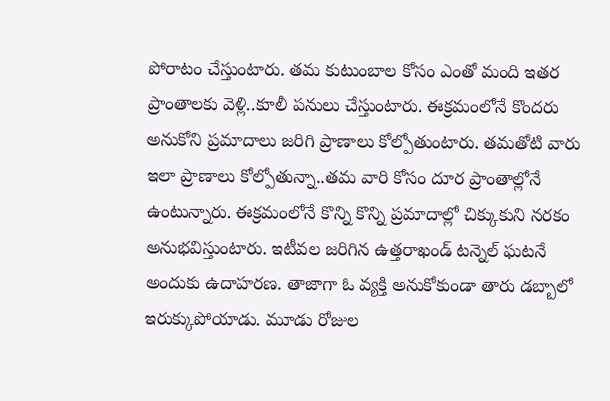పోరాటం చేస్తుంటారు. తమ కుటుంబాల కోసం ఎంతో మంది ఇతర ప్రాంతాలకు వెళ్లి..కూలీ పనులు చేస్తుంటారు. ఈక్రమంలోనే కొందరు అనుకోని ప్రమాదాలు జరిగి ప్రాణాలు కోల్పోతుంటారు. తమతోటి వారు ఇలా ప్రాణాలు కోల్పోతున్నా..తమ వారి కోసం దూర ప్రాంతాల్లోనే ఉంటున్నారు. ఈక్రమంలోనే కొన్ని కొన్ని ప్రమాదాల్లో చిక్కుకుని నరకం అనుభవిస్తుంటారు. ఇటీవల జరిగిన ఉత్తరాఖండ్ టన్నెల్ ఘటనే అందుకు ఉదాహరణ. తాజాగా ఓ వ్యక్తి అనుకోకుండా తారు డబ్బాలో ఇరుక్కుపోయాడు. మూడు రోజుల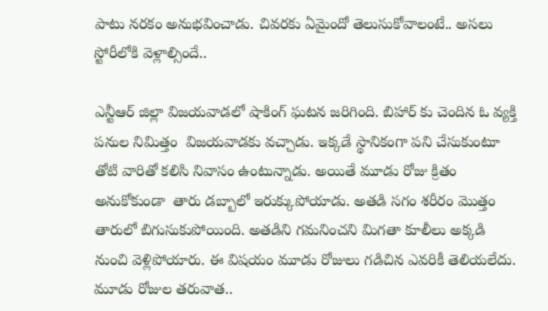పాటు నరకం అనుభవించాడు. చివరకు ఏమైందో తెలుసుకోవాలంటే.. అసలు స్టోరీలోకి వెళ్లాల్సిందే..

ఎన్టీఆర్ జిల్లా విజయవాడలో షాకింగ్ ఘటన జరిగింది. బిహార్ కు చెందిన ఓ వ్యక్తి పనుల నిమిత్తం  విజయవాడకు వచ్చాడు. ఇక్కడే స్థానికంగా పని చేసుకుంటూ తోటి వారితో కలిసి నివాసం ఉంటున్నాడు. అయితే మూడు రోజు క్రితం అనుకోకుండా  తారు డబ్బాలో ఇరుక్కుపోయాడు. అతడి సగం శరీరం మొత్తం తారులో బిగుసుకుపోయింది. అతడిని గమనించని మిగతా కూలీలు అక్కడి నుంచి వెళ్లిపోయారు. ఈ విషయం మూడు రోజులు గడిచిన ఎవరికీ తెలియలేదు. మూడు రోజుల తరువాత..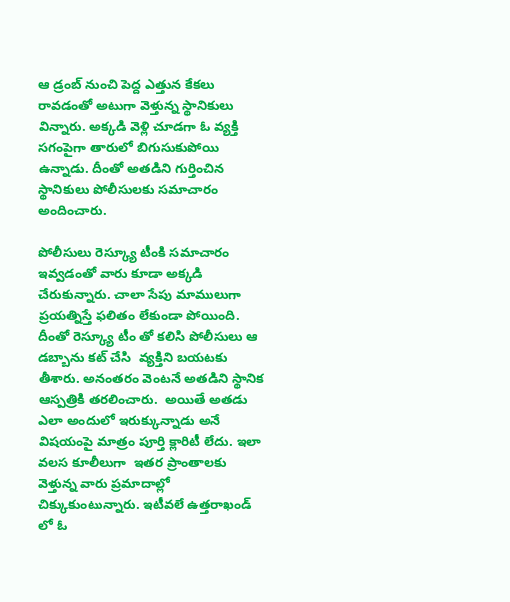ఆ డ్రంబ్ నుంచి పెద్ద ఎత్తున కేకలు రావడంతో అటుగా వెళ్తున్న స్థానికులు విన్నారు. అక్కడి వెళ్లి చూడగా ఓ వ్యక్తి సగంపైగా తారులో బిగుసుకుపోయి ఉన్నాడు. దీంతో అతడిని గుర్తించిన స్థానికులు పోలీసులకు సమాచారం అందించారు.

పోలీసులు రెస్క్యూ టీంకి సమాచారం ఇవ్వడంతో వారు కూడా అక్కడి చేరుకున్నారు. చాలా సేపు మాములుగా ప్రయత్నిస్తే ఫలితం లేకుండా పోయింది. దీంతో రెస్క్యూ టీం తో కలిసి పోలీసులు ఆ డబ్బాను కట్ చేసి  వ్యక్తిని బయటకు తీశారు. అనంతరం వెంటనే అతడిని స్థానిక ఆస్పత్రికి తరలించారు.  అయితే అతడు ఎలా అందులో ఇరుక్కున్నాడు అనే విషయంపై మాత్రం పూర్తి క్లారిటీ లేదు. ఇలా వలస కూలీలుగా  ఇతర ప్రాంతాలకు వెళ్తున్న వారు ప్రమాదాల్లో చిక్కుకుంటున్నారు. ఇటీవలే ఉత్తరాఖండ్ లో ఓ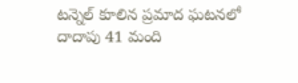టన్నెల్ కూలిన ప్రమాద ఘటనలో దాదాపు 41 మంది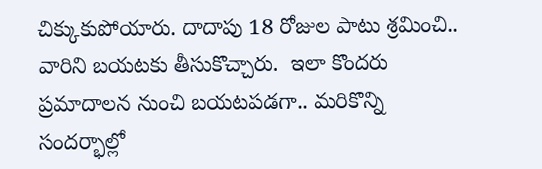చిక్కుకుపోయారు. దాదాపు 18 రోజుల పాటు శ్రమించి.. వారిని బయటకు తీసుకొచ్చారు.  ఇలా కొందరు ప్రమాదాలన నుంచి బయటపడగా.. మరికొన్ని సందర్భాల్లో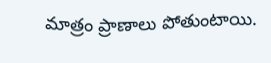మాత్రం ప్రాణాలు పోతుంటాయి.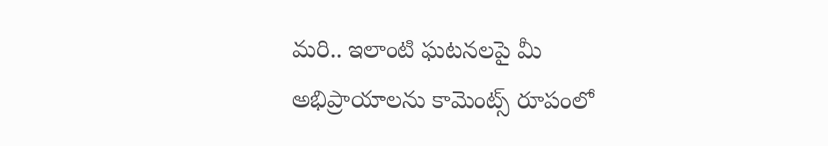మరి.. ఇలాంటి ఘటనలపై మీ అభిప్రాయాలను కామెంట్స్ రూపంలో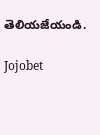తెలియజేయండి.

Jojobet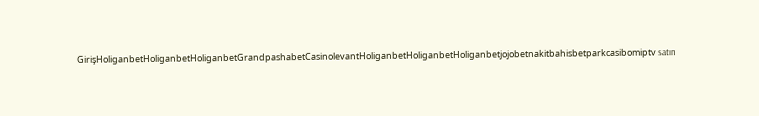GirişHoliganbetHoliganbetHoliganbetGrandpashabetCasinolevantHoliganbetHoliganbetHoliganbetjojobetnakitbahisbetparkcasibomiptv satın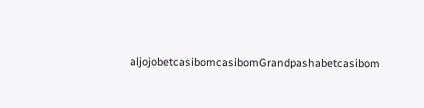aljojobetcasibomcasibomGrandpashabetcasibom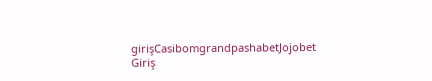girişCasibomgrandpashabetJojobet Giriş